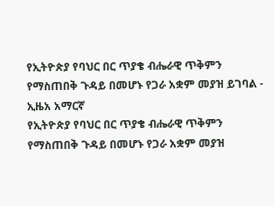የኢትዮጵያ የባህር በር ጥያቄ ብሔራዊ ጥቅምን የማስጠበቅ ጉዳይ በመሆኑ የጋራ አቋም መያዝ ይገባል - ኢዜአ አማርኛ
የኢትዮጵያ የባህር በር ጥያቄ ብሔራዊ ጥቅምን የማስጠበቅ ጉዳይ በመሆኑ የጋራ አቋም መያዝ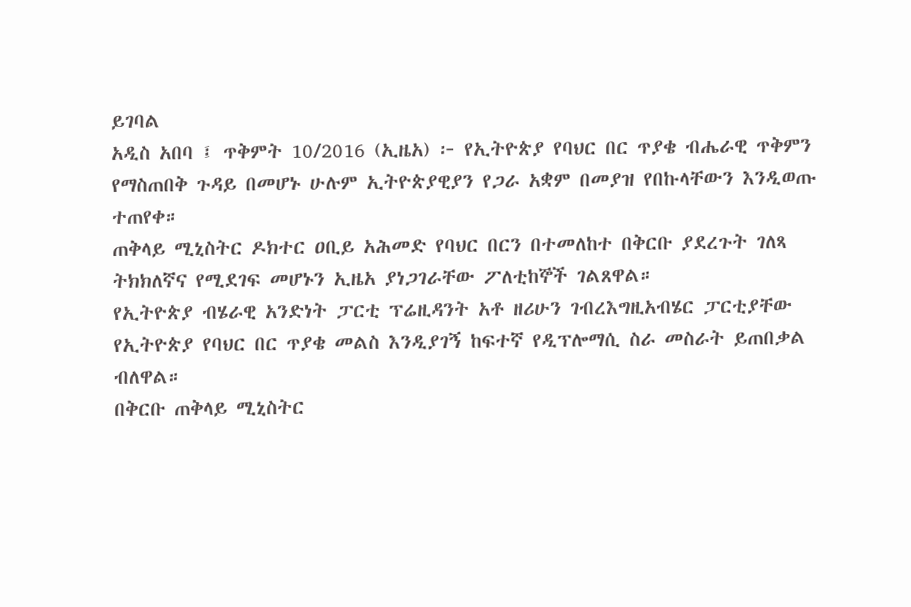ይገባል
አዲስ አበባ ፤ ጥቅምት 10/2016 (ኢዜአ) ፦ የኢትዮጵያ የባህር በር ጥያቄ ብሔራዊ ጥቅምን የማስጠበቅ ጉዳይ በመሆኑ ሁሉም ኢትዮጵያዊያን የጋራ አቋም በመያዝ የበኩላቸውን እንዲወጡ ተጠየቀ።
ጠቅላይ ሚኒስትር ዶክተር ዐቢይ አሕመድ የባህር በርን በተመለከተ በቅርቡ ያደረጉት ገለጻ ትክክለኛና የሚደገፍ መሆኑን ኢዜአ ያነጋገራቸው ፖለቲከኞች ገልጸዋል።
የኢትዮጵያ ብሄራዊ አንድነት ፓርቲ ፕሬዚዳንት አቶ ዘሪሁን ገብረእግዚአብሄር ፓርቲያቸው የኢትዮጵያ የባህር በር ጥያቄ መልስ እንዲያገኝ ከፍተኛ የዲፕሎማሲ ስራ መስራት ይጠበቃል ብለዋል።
በቅርቡ ጠቅላይ ሚኒስትር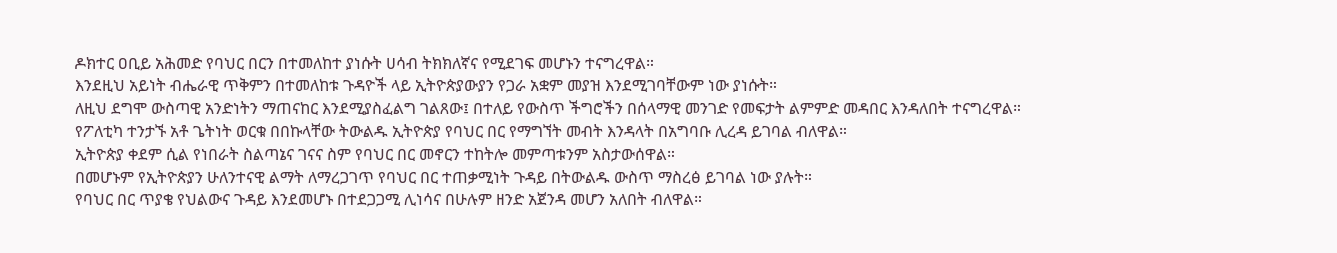ዶክተር ዐቢይ አሕመድ የባህር በርን በተመለከተ ያነሱት ሀሳብ ትክክለኛና የሚደገፍ መሆኑን ተናግረዋል።
እንደዚህ አይነት ብሔራዊ ጥቅምን በተመለከቱ ጉዳዮች ላይ ኢትዮጵያውያን የጋራ አቋም መያዝ እንደሚገባቸውም ነው ያነሱት።
ለዚህ ደግሞ ውስጣዊ አንድነትን ማጠናከር እንደሚያስፈልግ ገልጸው፤ በተለይ የውስጥ ችግሮችን በሰላማዊ መንገድ የመፍታት ልምምድ መዳበር እንዳለበት ተናግረዋል።
የፖለቲካ ተንታኙ አቶ ጌትነት ወርቁ በበኩላቸው ትውልዱ ኢትዮጵያ የባህር በር የማግኘት መብት እንዳላት በአግባቡ ሊረዳ ይገባል ብለዋል።
ኢትዮጵያ ቀደም ሲል የነበራት ስልጣኔና ገናና ስም የባህር በር መኖርን ተከትሎ መምጣቱንም አስታውሰዋል።
በመሆኑም የኢትዮጵያን ሁለንተናዊ ልማት ለማረጋገጥ የባህር በር ተጠቃሚነት ጉዳይ በትውልዱ ውስጥ ማስረፅ ይገባል ነው ያሉት።
የባህር በር ጥያቄ የህልውና ጉዳይ እንደመሆኑ በተደጋጋሚ ሊነሳና በሁሉም ዘንድ አጀንዳ መሆን አለበት ብለዋል።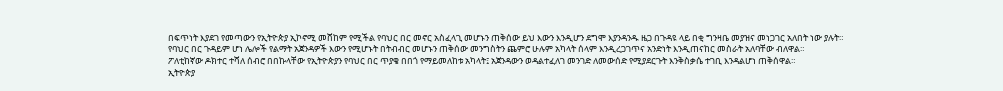በፍጥነት እያደገ የመጣውን የኢትዮጵያ ኢኮኖሚ መሸከም የሚችል የባህር በር መኖር አስፈላጊ መሆኑን ጠቅሰው ይህ እውን እንዲሆን ደግሞ እያንዳንዱ ዜጋ በጉዳዩ ላይ በቂ ግንዛቤ መያዝና መነጋገር አለበት ነው ያሉት።
የባህር በር ጉዳይም ሆነ ሌሎች የልማት አጀንዳዎች እውን የሚሆኑት በትብብር መሆኑን ጠቅሰው መንግስትን ጨምሮ ሁሉም አካላት ሰላም እንዲረጋገጥና አንድነት እንዲጠናከር መስራት አለባቸው ብለዋል።
ፖለቲከኛው ዶክተር ተሻለ ሰብሮ በበኩላቸው የኢትዮጵያን የባህር በር ጥያቄ በበጎ የማይመለከቱ አካላት፤ አጀንዳውን ወዳልተፈለገ መንገድ ለመውሰድ የሚያደርጉት እንቅስቃሴ ተገቢ እንዳልሆነ ጠቅሰዋል።
ኢትዮጵያ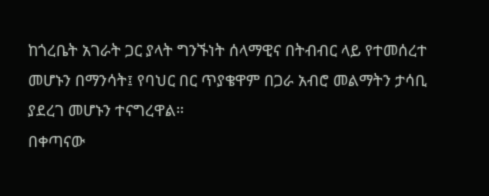ከጎረቤት አገራት ጋር ያላት ግንኙነት ሰላማዊና በትብብር ላይ የተመሰረተ መሆኑን በማንሳት፤ የባህር በር ጥያቄዋም በጋራ አብሮ መልማትን ታሳቢ ያደረገ መሆኑን ተናግረዋል።
በቀጣናው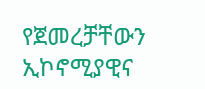የጀመረቻቸውን ኢኮኖሚያዊና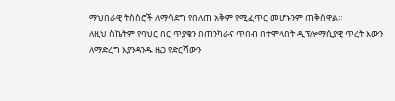ማህበራዊ ትስስሮች ለማሳደግ የበለጠ አቅም የሚፈጥር መሆኑንም ጠቅሰዋል።
ለዚህ ስኬትም የባህር በር ጥያቄን በጠንካራና ጥበብ በተሞላበት ዲፕሎማሲያዊ ጥረት እውን ለማድረግ እያንዳንዱ ዜጋ የድርሻውን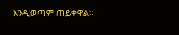እንዲወጣም ጠይቀዋል።